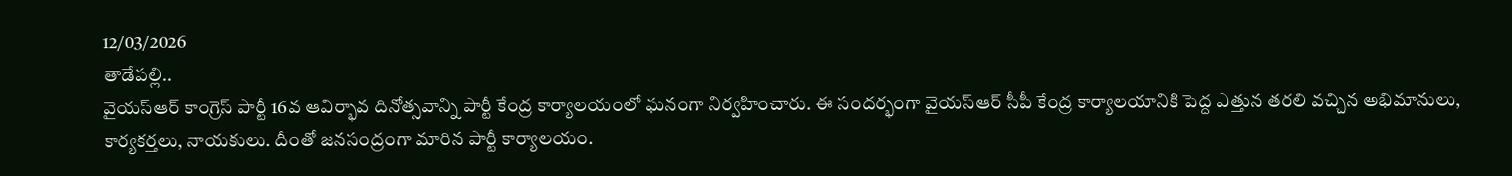12/03/2026
తాడేపల్లి..
వైయస్ఆర్ కాంగ్రెస్ పార్టీ 16వ ఆవిర్భావ దినోత్సవాన్ని పార్టీ కేంద్ర కార్యాలయంలో ఘనంగా నిర్వహించారు. ఈ సందర్భంగా వైయస్ఆర్ సీపీ కేంద్ర కార్యాలయానికి పెద్ద ఎత్తున తరలి వచ్చిన అభిమానులు, కార్యకర్తలు, నాయకులు. దీంతో జనసంద్రంగా మారిన పార్టీ కార్యాలయం.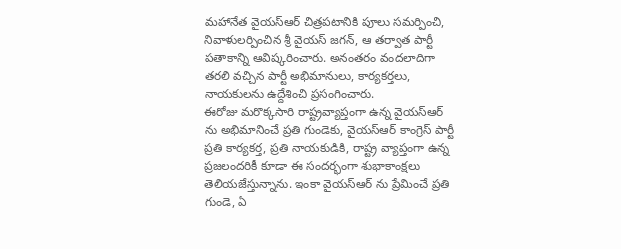మహానేత వైయస్ఆర్ చిత్రపటానికి పూలు సమర్పించి, నివాళులర్పించిన శ్రీ వైయస్ జగన్, ఆ తర్వాత పార్టీ పతాకాన్ని ఆవిష్కరించారు. అనంతరం వందలాదిగా తరలి వచ్చిన పార్టీ అభిమానులు, కార్యకర్తలు, నాయకులను ఉద్దేశించి ప్రసంగించారు.
ఈరోజు మరొక్కసారి రాష్ట్రవ్యాప్తంగా ఉన్న వైయస్ఆర్ ను అభిమానించే ప్రతి గుండెకు, వైయస్ఆర్ కాంగ్రెస్ పార్టీ ప్రతి కార్యకర్త, ప్రతి నాయకుడికి, రాష్ట్ర వ్యాప్తంగా ఉన్న ప్రజలందరికీ కూడా ఈ సందర్భంగా శుభాకాంక్షలు తెలియజేస్తున్నాను. ఇంకా వైయస్ఆర్ ను ప్రేమించే ప్రతి గుండె, ఏ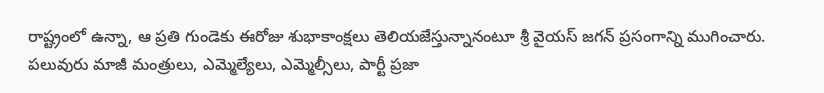రాష్ట్రంలో ఉన్నా, ఆ ప్రతి గుండెకు ఈరోజు శుభాకాంక్షలు తెలియజేస్తున్నానంటూ శ్రీ వైయస్ జగన్ ప్రసంగాన్ని ముగించారు.
పలువురు మాజీ మంత్రులు, ఎమ్మెల్యేలు, ఎమ్మెల్సీలు, పార్టీ ప్రజా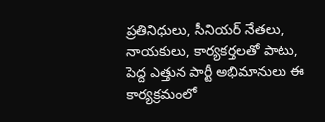ప్రతినిధులు, సీనియర్ నేతలు, నాయకులు, కార్యకర్తలతో పాటు, పెద్ద ఎత్తున పార్టీ అభిమానులు ఈ కార్యక్రమంలో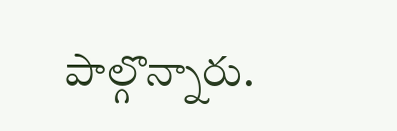పాల్గొన్నారు.